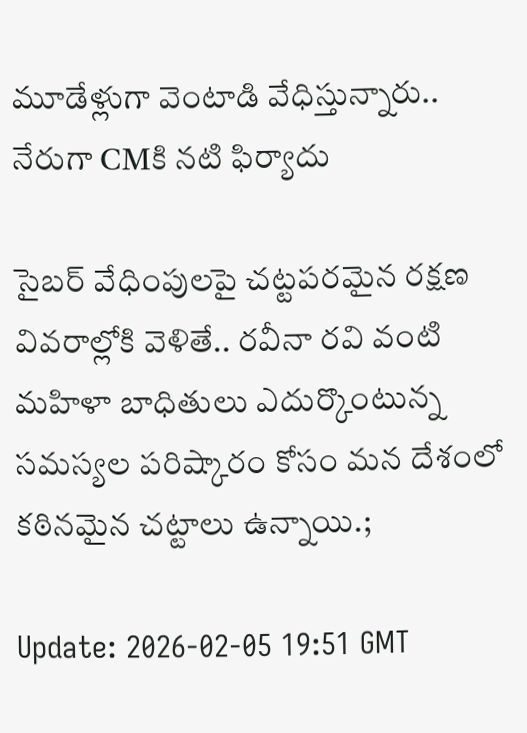మూడేళ్లుగా వెంటాడి వేధిస్తున్నారు.. నేరుగా CMకి న‌టి ఫిర్యాదు

సైబర్ వేధింపులపై చట్టపరమైన రక్షణ వివ‌రాల్లోకి వెళితే.. రవీనా రవి వంటి మ‌హిళా బాధితులు ఎదుర్కొంటున్న సమస్యల పరిష్కారం కోసం మన దేశంలో కఠినమైన చట్టాలు ఉన్నాయి.;

Update: 2026-02-05 19:51 GMT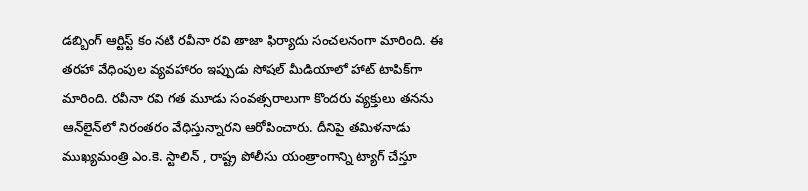డబ్బింగ్ ఆర్టిస్ట్ కం నటి రవీనా రవి తాజా ఫిర్యాదు సంచ‌ల‌నంగా మారింది. ఈ త‌ర‌హా వేధింపుల వ్యవహారం ఇప్పుడు సోషల్ మీడియాలో హాట్ టాపిక్‌గా మారింది. రవీనా రవి గత మూడు సంవత్సరాలుగా కొంద‌రు వ్యక్తులు తనను ఆన్‌లైన్‌లో నిరంతరం వేధిస్తున్నారని ఆరోపించారు. దీనిపై తమిళనాడు ముఖ్యమంత్రి ఎం.కె. స్టాలిన్ , రాష్ట్ర పోలీసు యంత్రాంగాన్ని ట్యాగ్ చేస్తూ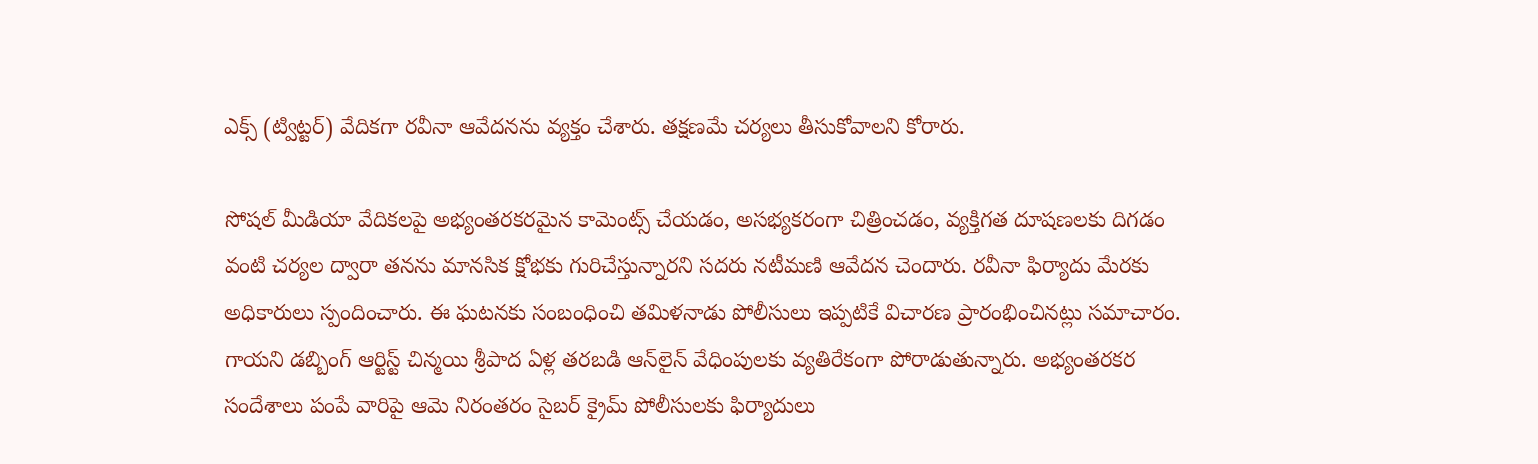ఎక్స్‌ (ట్విట్టర్) వేదికగా ర‌వీనా ఆవేదనను వ్యక్తం చేశారు. తక్షణమే చర్యలు తీసుకోవాలని కోరారు.

సోషల్ మీడియా వేదిక‌ల‌పై అభ్యంతరకరమైన కామెంట్స్ చేయడం, అసభ్యకరంగా చిత్రించడం, వ్యక్తిగత దూషణలకు దిగడం వంటి చర్యల ద్వారా తనను మానసిక క్షోభకు గురిచేస్తున్నారని స‌ద‌రు న‌టీమ‌ణి ఆవేద‌న చెందారు. ర‌వీనా ఫిర్యాదు మేర‌కు అధికారులు స్పందించారు. ఈ ఘటనకు సంబంధించి తమిళనాడు పోలీసులు ఇప్పటికే విచారణ ప్రారంభించినట్లు సమాచారం. గాయ‌ని డ‌బ్బింగ్ ఆర్టిస్ట్ చిన్మయి శ్రీ‌పాద‌ ఏళ్ల తరబడి ఆన్‌లైన్ వేధింపులకు వ్యతిరేకంగా పోరాడుతున్నారు. అభ్యంతరకర సందేశాలు పంపే వారిపై ఆమె నిరంతరం సైబర్ క్రైమ్ పోలీసులకు ఫిర్యాదులు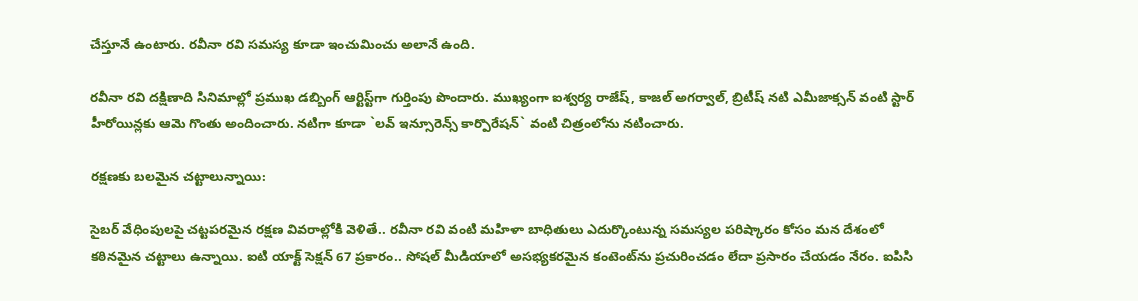చేస్తూనే ఉంటారు. ర‌వీనా ర‌వి స‌మ‌స్య కూడా ఇంచుమించు అలానే ఉంది.

రవీనా రవి దక్షిణాది సినిమాల్లో ప్రముఖ డబ్బింగ్ ఆర్టిస్ట్‌గా గుర్తింపు పొందారు. ముఖ్యంగా ఐశ్వర్య రాజేష్, కాజల్ అగర్వాల్, బ్రిటీష్ న‌టి ఎమీజాక్స‌న్ వంటి స్టార్ హీరోయిన్లకు ఆమె గొంతు అందించారు. నటిగా కూడా `లవ్ ఇన్సూరెన్స్ కార్పొరేషన్` వంటి చిత్రంలోను న‌టించారు.

ర‌క్ష‌ణ‌కు బ‌ల‌మైన చ‌ట్టాలున్నాయి:

సైబర్ వేధింపులపై చట్టపరమైన రక్షణ వివ‌రాల్లోకి వెళితే.. రవీనా రవి వంటి మ‌హిళా బాధితులు ఎదుర్కొంటున్న సమస్యల పరిష్కారం కోసం మన దేశంలో కఠినమైన చట్టాలు ఉన్నాయి. ఐటి యాక్ట్ సెక్షన్ 67 ప్ర‌కారం.. సోషల్ మీడియాలో అసభ్యకరమైన కంటెంట్‌ను ప్రచురించడం లేదా ప్రసారం చేయడం నేరం. ఐపిసి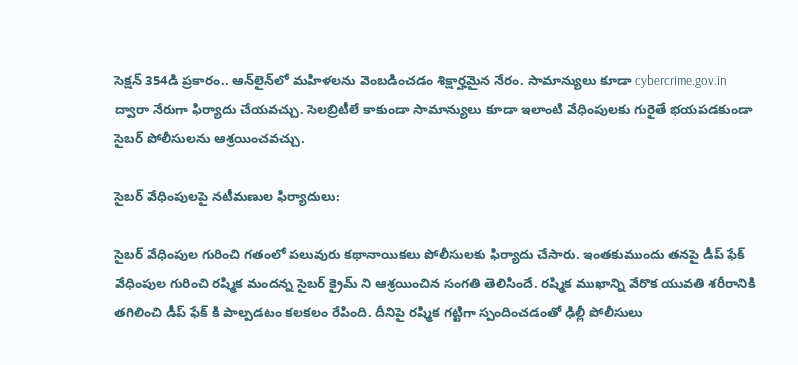సెక్షన్ 354డి ప్ర‌కారం.. ఆన్‌లైన్‌లో మహిళలను వెంబడించడం శిక్షార్హమైన నేరం. సామాన్యులు కూడా cybercrime.gov.in ద్వారా నేరుగా ఫిర్యాదు చేయవచ్చు. సెలబ్రిటీలే కాకుండా సామాన్యులు కూడా ఇలాంటి వేధింపులకు గురైతే భయపడకుండా సైబర్ పోలీసులను ఆశ్రయించవ‌చ్చు.

సైబ‌ర్ వేధింపుల‌పై న‌టీమ‌ణుల ఫిర్యాదులు:

సైబ‌ర్ వేధింపుల గురించి గ‌తంలో ప‌లువురు క‌థానాయిక‌లు పోలీసుల‌కు ఫిర్యాదు చేసారు. ఇంత‌కుముందు త‌నపై డీప్ ఫేక్ వేధింపుల గురించి ర‌ష్మిక మంద‌న్న సైబ‌ర్ క్రైమ్ ని ఆశ్ర‌యించిన సంగ‌తి తెలిసిందే. ర‌ష్మిక ముఖాన్ని వేరొక యువ‌తి శ‌రీరానికి త‌గిలించి డీప్ ఫేక్ కి పాల్ప‌డటం క‌ల‌క‌లం రేపింది. దీనిపై ర‌ష్మిక‌ గట్టిగా స్పందించడంతో ఢిల్లీ పోలీసులు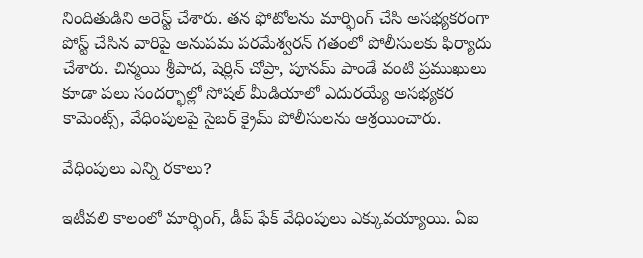నిందితుడిని అరెస్ట్ చేశారు. తన ఫోటోలను మార్ఫింగ్ చేసి అసభ్యకరంగా పోస్ట్ చేసిన వారిపై అనుప‌మ ప‌ర‌మేశ్వ‌ర‌న్ గ‌తంలో పోలీసులకు ఫిర్యాదు చేశారు. చిన్మ‌యి శ్రీ‌పాద‌, షెర్లిన్ చోప్రా, పూనమ్ పాండే వంటి ప్ర‌ముఖులు కూడా పలు సందర్భాల్లో సోషల్ మీడియాలో ఎదురయ్యే అసభ్యకర కామెంట్స్, వేధింపులపై సైబ‌ర్ క్రైమ్ పోలీసుల‌ను ఆశ్రయించారు.

వేధింపులు ఎన్ని ర‌కాలు?

ఇటీవ‌లి కాలంలో మార్ఫింగ్, డీప్ ఫేక్ వేధింపులు ఎక్కువ‌య్యాయి. ఏఐ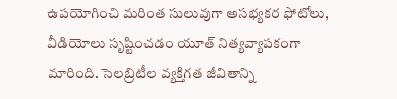ఉప‌యోగించి మ‌రింత సులువుగా అసభ్యకర ఫోటోలు, వీడియోలు సృష్టించడం యూత్ నిత్య‌వ్యాప‌కంగా మారింది. సెల‌బ్రిటీల‌ వ్యక్తిగత జీవితాన్ని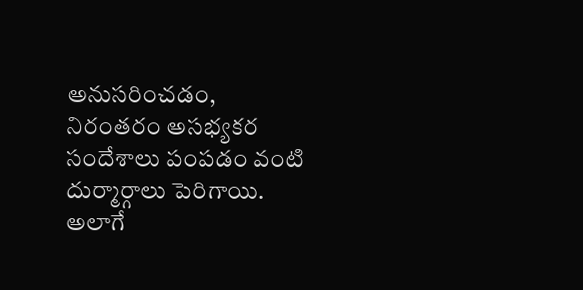అనుసరించడం, నిరంతరం అసభ్యకర సందేశాలు పంపడం వంటి దుర్మార్గాలు పెరిగాయి. అలాగే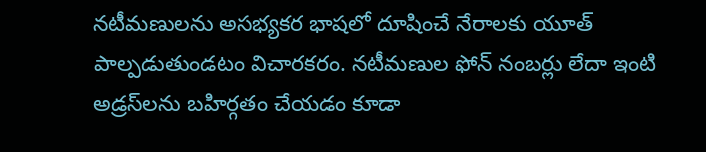న‌టీమ‌ణుల‌ను అసభ్యకర భాషలో దూషించే నేరాల‌కు యూత్ పాల్ప‌డుతుండ‌టం విచార‌క‌రం. న‌టీమ‌ణుల ఫోన్ నంబర్లు లేదా ఇంటి అడ్రస్‌లను బహిర్గతం చేయడం కూడా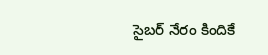సైబ‌ర్ నేరం కిందికే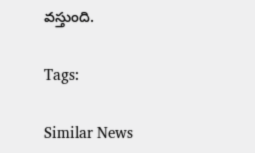వ‌స్తుంది.

Tags:

Similar News